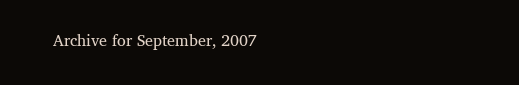Archive for September, 2007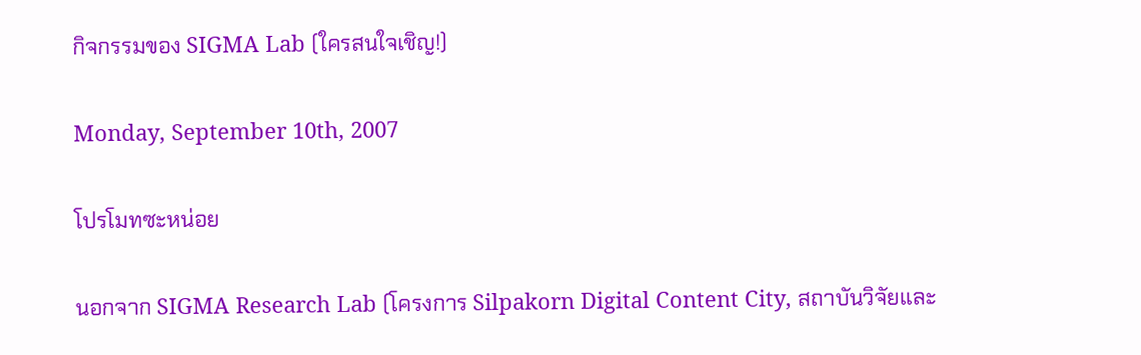กิจกรรมของ SIGMA Lab (ใครสนใจเชิญ!)

Monday, September 10th, 2007

โปรโมทซะหน่อย

นอกจาก SIGMA Research Lab (โครงการ Silpakorn Digital Content City, สถาบันวิจัยและ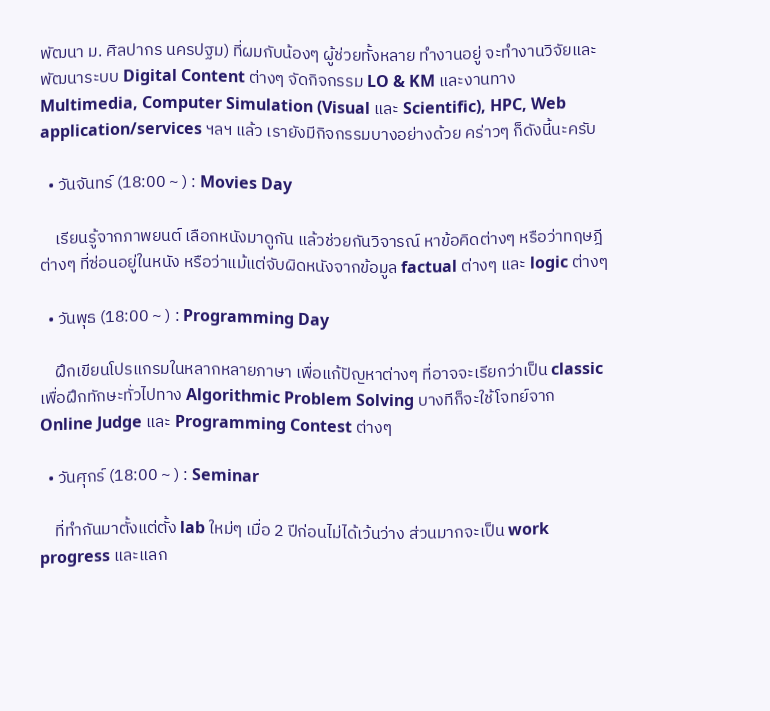พัฒนา ม. ศิลปากร นครปฐม) ที่ผมกับน้องๆ ผู้ช่วยทั้งหลาย ทำงานอยู่ จะทำงานวิจัยและพัฒนาระบบ Digital Content ต่างๆ จัดกิจกรรม LO & KM และงานทาง Multimedia, Computer Simulation (Visual และ Scientific), HPC, Web application/services ฯลฯ แล้ว เรายังมีกิจกรรมบางอย่างด้วย คร่าวๆ ก็ดังนี้นะครับ

  • วันจันทร์ (18:00 ~ ) : Movies Day

    เรียนรู้จากภาพยนต์ เลือกหนังมาดูกัน แล้วช่วยกันวิจารณ์ หาข้อคิดต่างๆ หรือว่าทฤษฎีต่างๆ ที่ซ่อนอยู่ในหนัง หรือว่าแม้แต่จับผิดหนังจากข้อมูล factual ต่างๆ และ logic ต่างๆ

  • วันพุธ (18:00 ~ ) : Programming Day

    ฝึกเขียนโปรแกรมในหลากหลายภาษา เพื่อแก้ปัญหาต่างๆ ที่อาจจะเรียกว่าเป็น classic เพื่อฝึกทักษะทั่วไปทาง Algorithmic Problem Solving บางทีก็จะใช้โจทย์จาก Online Judge และ Programming Contest ต่างๆ

  • วันศุกร์ (18:00 ~ ) : Seminar

    ที่ทำกันมาตั้งแต่ตั้ง lab ใหม่ๆ เมื่อ 2 ปีก่อนไม่ได้เว้นว่าง ส่วนมากจะเป็น work progress และแลก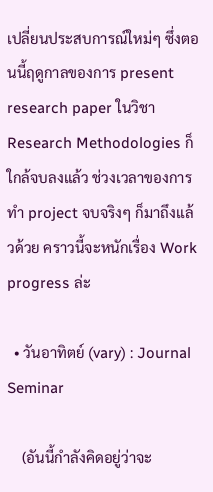เปลี่ยนประสบการณ์ใหม่ๆ ซึ่งตอนนี้ฤดูกาลของการ present research paper ในวิชา Research Methodologies ก็ใกล้จบลงแล้ว ช่วงเวลาของการทำ project จบจริงๆ ก็มาถึงแล้วด้วย คราวนี้จะหนักเรื่อง Work progress ล่ะ

  • วันอาทิตย์ (vary) : Journal Seminar

    (อันนี้กำลังคิดอยู่ว่าจะ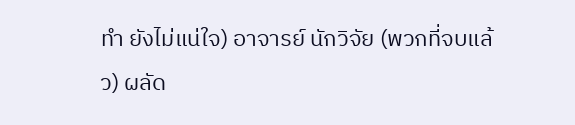ทำ ยังไม่แน่ใจ) อาจารย์ นักวิจัย (พวกที่จบแล้ว) ผลัด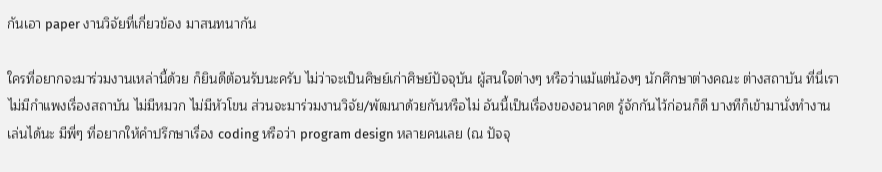กันเอา paper งานวิจัยที่เกี่ยวข้อง มาสนทนากัน

ใครที่อยากจะมาร่วมงานเหล่านี้ด้วย ก็ยินดีต้อนรับนะครับ ไม่ว่าจะเป็นศิษย์เก่าศิษย์ปัจจุบัน ผู้สนใจต่างๆ หรือว่าแม้แต่น้องๆ นักศึกษาต่างคณะ ต่างสถาบัน ที่นี่เราไม่มีกำแพงเรื่องสถาบัน ไม่มีหมวก ไม่มีหัวโขน ส่วนจะมาร่วมงานวิจัย/พัฒนาด้วยกันหรือไม่ อันนี้เป็นเรื่องของอนาคต รู้จักกันไว้ก่อนก็ดี บางทีก็เข้ามานั่งทำงานเล่นได้นะ มีพี่ๆ ที่อยากให้คำปรึกษาเรื่อง coding หรือว่า program design หลายคนเลย (ณ ปัจจุ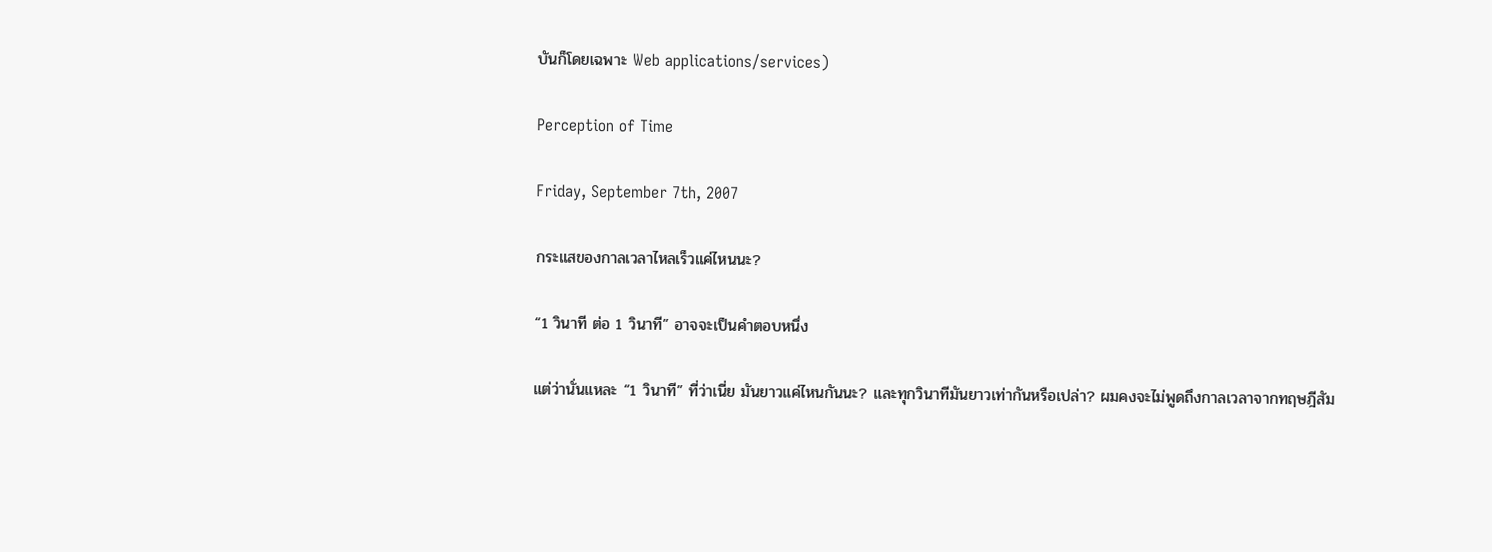บันก็โดยเฉพาะ Web applications/services)

Perception of Time

Friday, September 7th, 2007

กระแสของกาลเวลาไหลเร็วแค่ไหนนะ?

“1 วินาที ต่อ 1 วินาที” อาจจะเป็นคำตอบหนึ่ง

แต่ว่านั่นแหละ “1 วินาที” ที่ว่าเนี่ย มันยาวแค่ไหนกันนะ? และทุกวินาทีมันยาวเท่ากันหรือเปล่า? ผมคงจะไม่พูดถึงกาลเวลาจากทฤษฎีสัม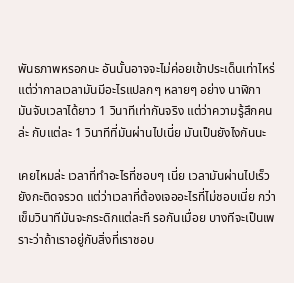พันธภาพหรอกนะ อันนั้นอาจจะไม่ค่อยเข้าประเด็นเท่าไหร่ แต่ว่ากาลเวลามันมีอะไรแปลกๆ หลายๆ อย่าง นาฬิกา มันจับเวลาได้ยาว 1 วินาทีเท่ากันจริง แต่ว่าความรู้สึกคนล่ะ กับแต่ละ 1 วินาทีที่มันผ่านไปเนี่ย มันเป็นยังไงกันนะ

เคยไหมล่ะ เวลาที่ทำอะไรที่ชอบๆ เนี่ย เวลามันผ่านไปเร็วยังกะติดจรวด แต่ว่าเวลาที่ต้องเจออะไรที่ไม่ชอบเนี่ย กว่าเข็มวินาทีมันจะกระดิกแต่ละที รอกันเมื่อย บางทีจะเป็นเพราะว่าถ้าเราอยู่กับสิ่งที่เราชอบ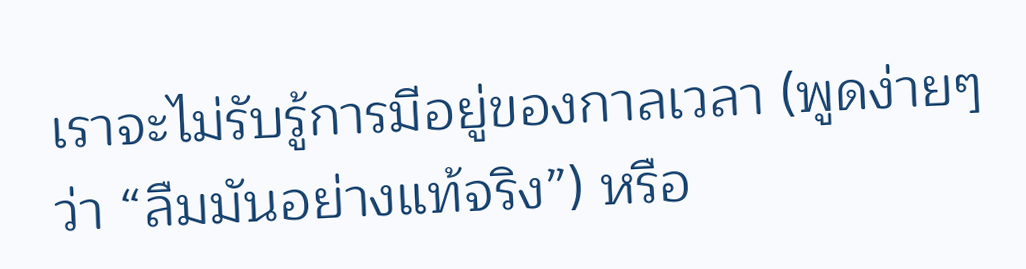เราจะไม่รับรู้การมีอยู่ของกาลเวลา (พูดง่ายๆ ว่า “ลืมมันอย่างแท้จริง”) หรือ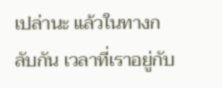เปล่านะ แล้วในทางกลับกัน เวลาที่เราอยู่กับ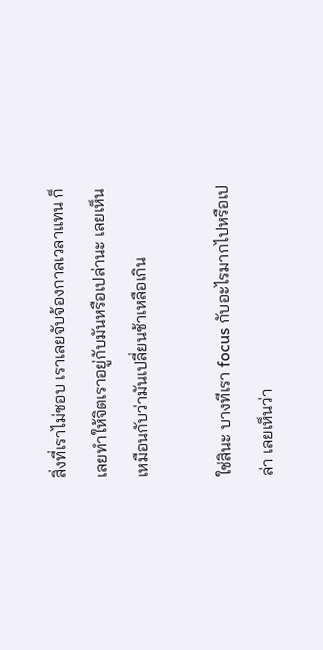สิ่งที่เราไม่ชอบ เราเลยจับจ้องกาลเวลาแทน ก็เลยทำให้จิตเราอยู่กับมันหรือเปล่านะ เลยเห็นเหมือนกับว่ามันเปลี่ยนช้าเหลือเกิน

ใช่สินะ บางทีเรา focus กับอะไรมากไปหรือเปล่า เลยเห็นว่า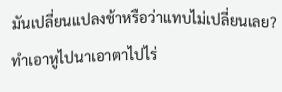มันเปลี่ยนแปลงช้าหรือว่าแทบไม่เปลี่ยนเลย? ทำเอาหูไปนาเอาตาไปไร่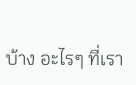บ้าง อะไรๆ ที่เรา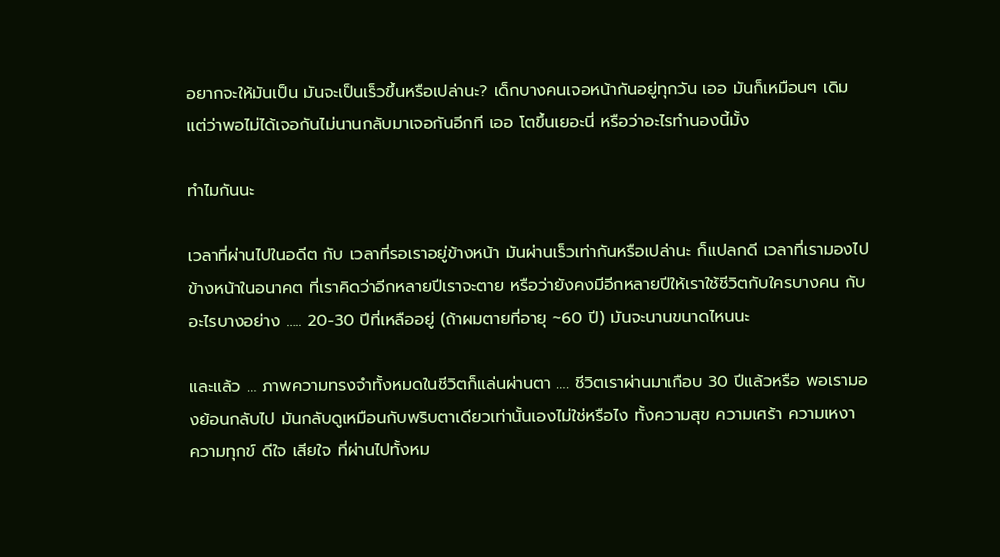อยากจะให้มันเป็น มันจะเป็นเร็วขึ้นหรือเปล่านะ? เด็กบางคนเจอหน้ากันอยู่ทุกวัน เออ มันก็เหมือนๆ เดิม แต่ว่าพอไม่ได้เจอกันไม่นานกลับมาเจอกันอีกที เออ โตขึ้นเยอะนี่ หรือว่าอะไรทำนองนี้มั้ง

ทำไมกันนะ

เวลาที่ผ่านไปในอดีต กับ เวลาที่รอเราอยู่ข้างหน้า มันผ่านเร็วเท่ากันหรือเปล่านะ ก็แปลกดี เวลาที่เรามองไปข้างหน้าในอนาคต ที่เราคิดว่าอีกหลายปีเราจะตาย หรือว่ายังคงมีอีกหลายปีให้เราใช้ชีวิตกับใครบางคน กับอะไรบางอย่าง ….. 20-30 ปีที่เหลืออยู่ (ถ้าผมตายที่อายุ ~60 ปี) มันจะนานขนาดไหนนะ

และแล้ว … ภาพความทรงจำทั้งหมดในชีวิตก็แล่นผ่านตา …. ชีวิตเราผ่านมาเกือบ 30 ปีแล้วหรือ พอเรามองย้อนกลับไป มันกลับดูเหมือนกับพริบตาเดียวเท่านั้นเองไม่ใช่หรือไง ทั้งความสุข ความเศร้า ความเหงา ความทุกข์ ดีใจ เสียใจ ที่ผ่านไปทั้งหม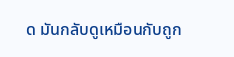ด มันกลับดูเหมือนกับถูก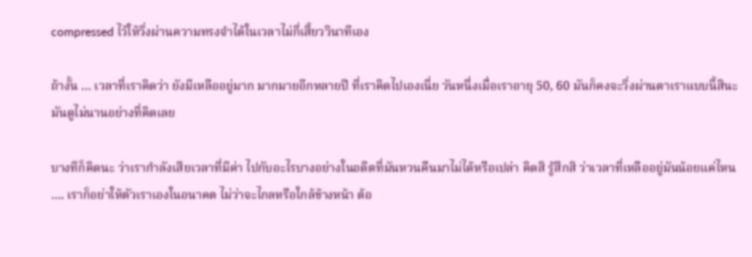compressed ไว้ให้วิ่งผ่านความทรงจำได้ในเวลาไม่กี่เสี้ยววินาทีเอง

ถ้างั้น … เวลาที่เราคิดว่า ยังมีเหลืออยู่มาก มากมายอีกหลายปี ที่เราคิดไปเองเนี่ย วันหนึ่งเมื่อเราอายุ 50, 60 มันก็คงจะวิ่งผ่านตาเราแบบนี้สินะ มันดูไม่นานอย่างที่คิดเลย

บางทีก็คิดนะ ว่าเรากำลังเสียเวลาที่มีค่า ไปกับอะไรบางอย่างในอดีตที่มันหวนคืนมาไม่ได้หรือเปล่า คิดสิ รู้สึกสิ ว่าเวลาที่เหลืออยู่มันน้อยแค่ไหน …. เราก็อย่าให้ตัวเราเองในอนาคต ไม่ว่าจะไกลหรือใกล้ข้างหน้า ต้อ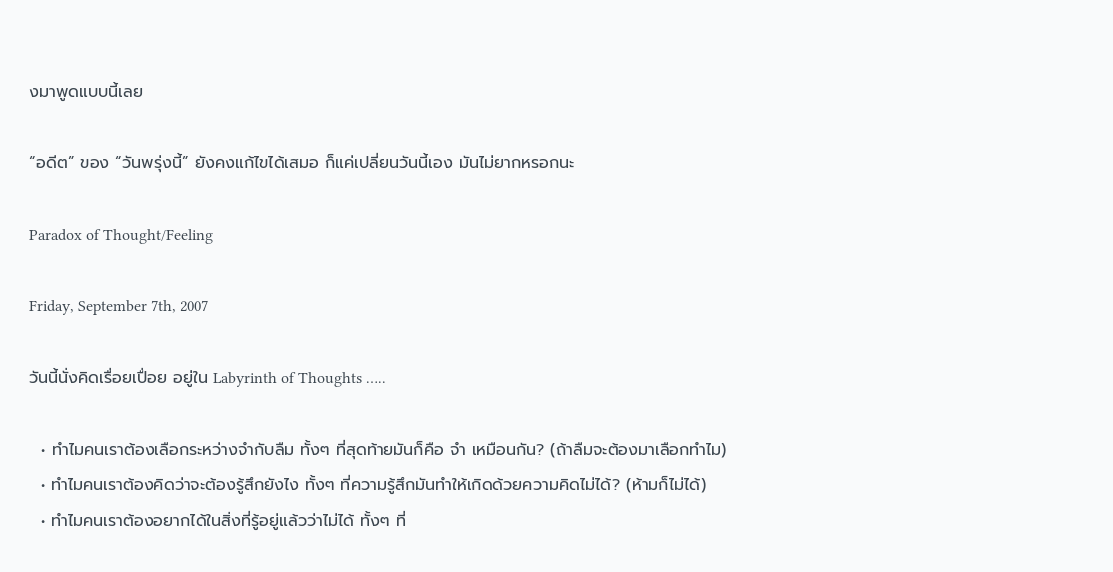งมาพูดแบบนี้เลย

“อดีต” ของ “วันพรุ่งนี้” ยังคงแก้ไขได้เสมอ ก็แค่เปลี่ยนวันนี้เอง มันไม่ยากหรอกนะ

Paradox of Thought/Feeling

Friday, September 7th, 2007

วันนี้นั่งคิดเรื่อยเปื่อย อยู่ใน Labyrinth of Thoughts …..

  • ทำไมคนเราต้องเลือกระหว่างจำกับลืม ทั้งๆ ที่สุดท้ายมันก็คือ จำ เหมือนกัน? (ถ้าลืมจะต้องมาเลือกทำไม)
  • ทำไมคนเราต้องคิดว่าจะต้องรู้สึกยังไง ทั้งๆ ที่ความรู้สึกมันทำให้เกิดด้วยความคิดไม่ได้? (ห้ามก็ไม่ได้)
  • ทำไมคนเราต้องอยากได้ในสิ่งที่รู้อยู่แล้วว่าไม่ได้ ทั้งๆ ที่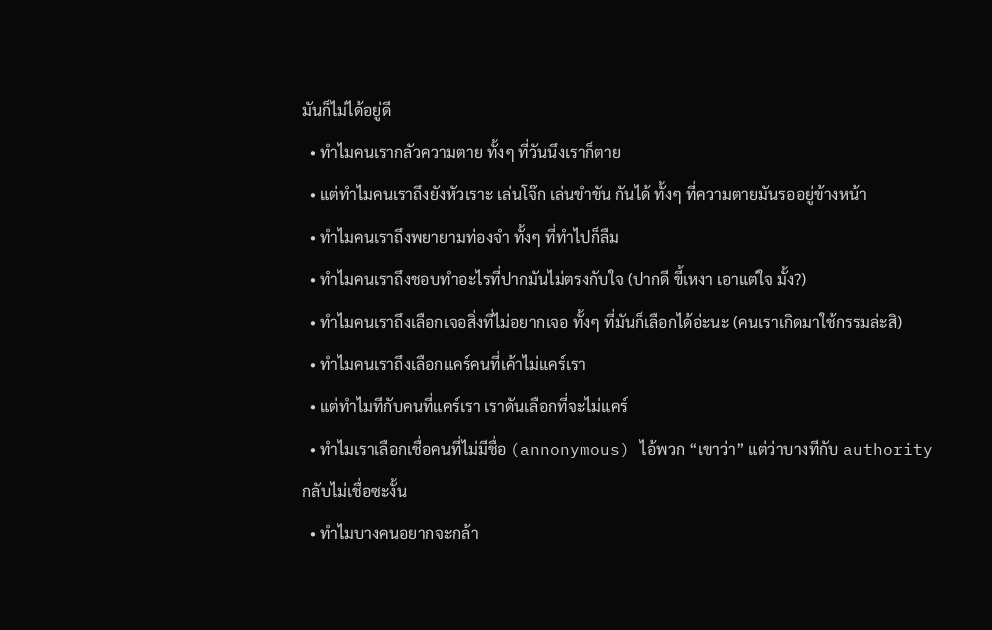มันก็ไม่ได้อยู่ดี
  • ทำไมคนเรากลัวความตาย ทั้งๆ ที่วันนึงเราก็ตาย
  • แต่ทำไมคนเราถึงยังหัวเราะ เล่นโจ๊ก เล่นขำขัน กันได้ ทั้งๆ ที่ความตายมันรออยู่ข้างหน้า
  • ทำไมคนเราถึงพยายามท่องจำ ทั้งๆ ที่ทำไปก็ลืม
  • ทำไมคนเราถึงชอบทำอะไรที่ปากมันไม่ตรงกับใจ (ปากดี ขี้เหงา เอาแต่ใจ มั้ง?)
  • ทำไมคนเราถึงเลือกเจอสิ่งที่ไม่อยากเจอ ทั้งๆ ที่มันก็เลือกได้อ่ะนะ (คนเราเกิดมาใช้กรรมล่ะสิ)
  • ทำไมคนเราถึงเลือกแคร์คนที่เค้าไม่แคร์เรา
  • แต่ทำไมทีกับคนที่แคร์เรา เราดันเลือกที่จะไม่แคร์
  • ทำไมเราเลือกเชื่อคนที่ไม่มีชื่อ (annonymous) ไอ้พวก “เขาว่า” แต่ว่าบางทีกับ authority กลับไม่เชื่อซะงั้น
  • ทำไมบางคนอยากจะกล้า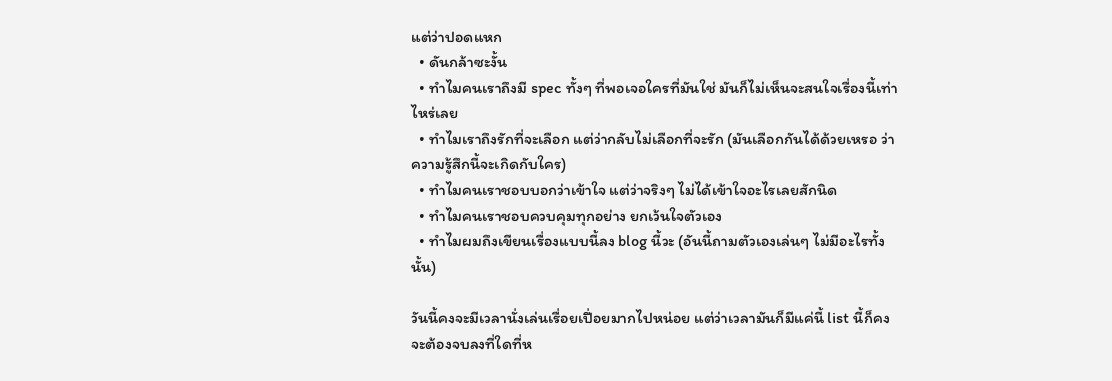แต่ว่าปอดแหก
  • ดันกล้าซะงั้น
  • ทำไมคนเราถึงมี spec ทั้งๆ ที่พอเจอใครที่มันใช่ มันก็ไม่เห็นจะสนใจเรื่องนี้เท่าไหร่เลย
  • ทำไมเราถึงรักที่จะเลือก แต่ว่ากลับไม่เลือกที่จะรัก (มันเลือกกันได้ด้วยเหรอ ว่าความรู้สึกนี้จะเกิดกับใคร)
  • ทำไมคนเราชอบบอกว่าเข้าใจ แต่ว่าจริงๆ ไม่ได้เข้าใจอะไรเลยสักนิด
  • ทำไมคนเราชอบควบคุมทุกอย่าง ยกเว้นใจตัวเอง
  • ทำไมผมถึงเขียนเรื่องแบบนี้ลง blog นี้วะ (อันนี้ถามตัวเองเล่นๆ ไม่มีอะไรทั้งนั้น)

วันนี้คงจะมีเวลานั่งเล่นเรื่อยเปื่อยมากไปหน่อย แต่ว่าเวลามันก็มีแค่นี้ list นี้ก็คงจะต้องจบลงที่ใดที่ห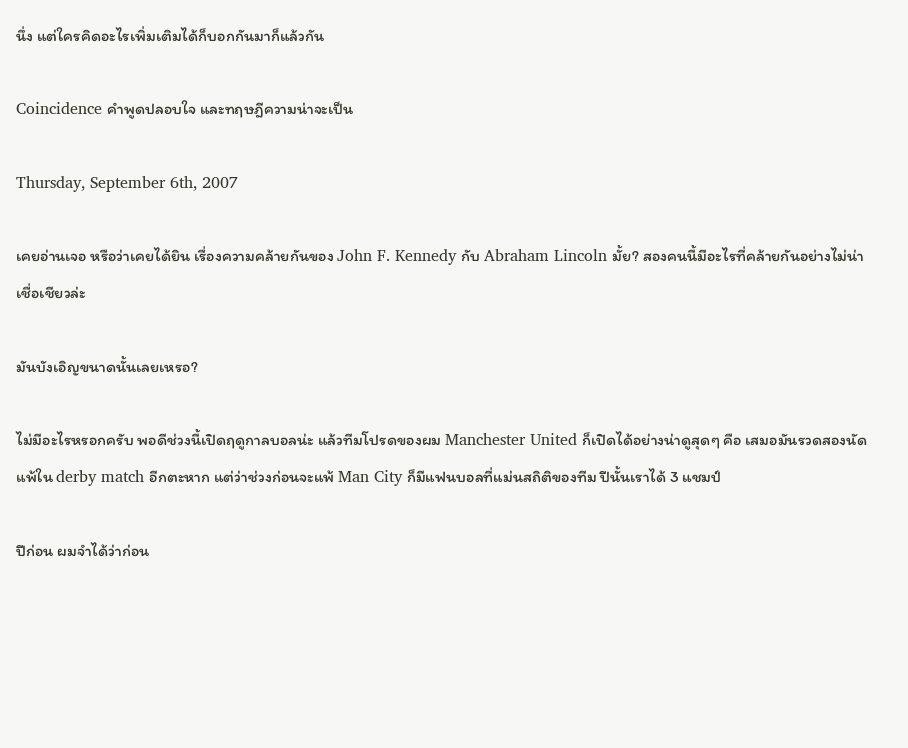นึ่ง แต่ใครคิดอะไรเพิ่มเติมได้ก็บอกกันมาก็แล้วกัน

Coincidence คำพูดปลอบใจ และทฤษฎีความน่าจะเป็น

Thursday, September 6th, 2007

เคยอ่านเจอ หรือว่าเคยได้ยิน เรื่องความคล้ายกันของ John F. Kennedy กับ Abraham Lincoln มั้ย? สองคนนี้มีอะไรที่คล้ายกันอย่างไม่น่าเชื่อเชียวล่ะ

มันบังเอิญขนาดนั้นเลยเหรอ?

ไม่มีอะไรหรอกครับ พอดีช่วงนี้เปิดฤดูกาลบอลน่ะ แล้วทีมโปรดของผม Manchester United ก็เปิดได้อย่างน่าดูสุดๆ คือ เสมอมันรวดสองนัด แพ้ใน derby match อีกตะหาก แต่ว่าช่วงก่อนจะแพ้ Man City ก็มีแฟนบอลที่แม่นสถิติของทีม ปีนั้นเราได้ 3 แชมป์

ปีก่อน ผมจำได้ว่าก่อน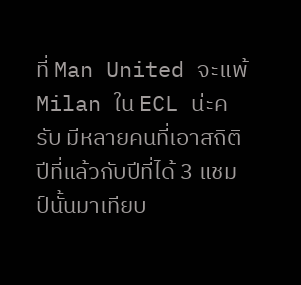ที่ Man United จะแพ้ Milan ใน ECL น่ะครับ มีหลายคนที่เอาสถิติปีที่แล้วกับปีที่ได้ 3 แชมป์นั้นมาเทียบ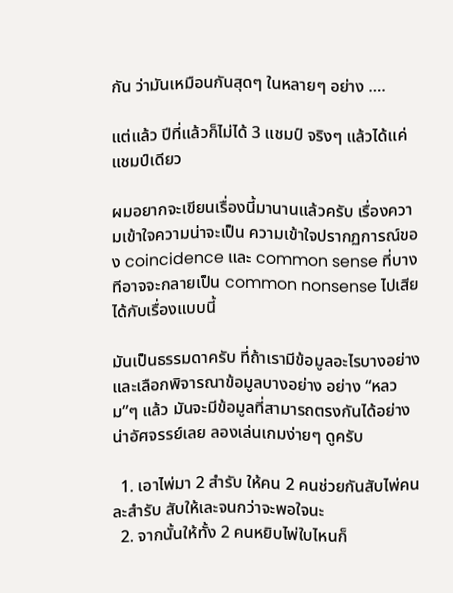กัน ว่ามันเหมือนกันสุดๆ ในหลายๆ อย่าง ….

แต่แล้ว ปีที่แล้วก็ไม่ได้ 3 แชมป์ จริงๆ แล้วได้แค่แชมป์เดียว

ผมอยากจะเขียนเรื่องนี้มานานแล้วครับ เรื่องความเข้าใจความน่าจะเป็น ความเข้าใจปรากฏการณ์ของ coincidence และ common sense ที่บางทีอาจจะกลายเป็น common nonsense ไปเสียได้กับเรื่องแบบนี้

มันเป็นธรรมดาครับ ที่ถ้าเรามีข้อมูลอะไรบางอย่าง และเลือกพิจารณาข้อมูลบางอย่าง อย่าง “หลวม”ๆ แล้ว มันจะมีข้อมูลที่สามารถตรงกันได้อย่างน่าอัศจรรย์เลย ลองเล่นเกมง่ายๆ ดูครับ

  1. เอาไพ่มา 2 สำรับ ให้คน 2 คนช่วยกันสับไพ่คนละสำรับ สับให้เละจนกว่าจะพอใจนะ
  2. จากนั้นให้ทั้ง 2 คนหยิบไพ่ใบไหนก็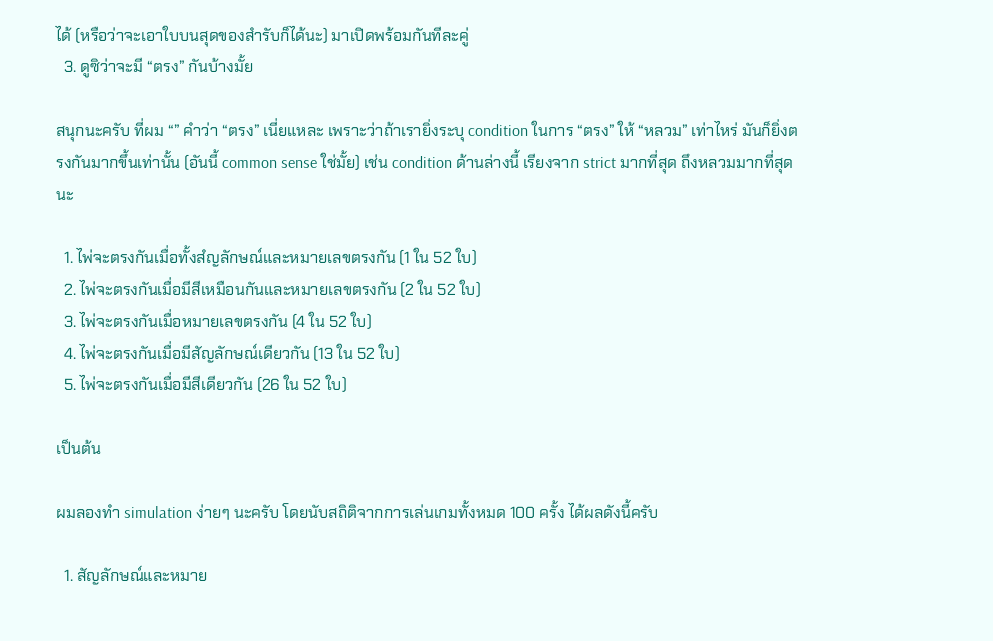ได้ (หรือว่าจะเอาใบบนสุดของสำรับก็ได้นะ) มาเปิดพร้อมกันทีละคู่
  3. ดูซิว่าจะมี “ตรง” กันบ้างมั้ย

สนุกนะครับ ที่ผม “” คำว่า “ตรง” เนี่ยแหละ เพราะว่าถ้าเรายิ่งระบุ condition ในการ “ตรง” ให้ “หลวม” เท่าไหร่ มันก็ยิ่งตรงกันมากขึ้นเท่านั้น (อันนี้ common sense ใช่มั้ย) เช่น condition ด้านล่างนี้ เรียงจาก strict มากที่สุด ถึงหลวมมากที่สุดนะ

  1. ไพ่จะตรงกันเมื่อทั้งสํญลักษณ์และหมายเลขตรงกัน (1 ใน 52 ใบ)
  2. ไพ่จะตรงกันเมื่อมีสีเหมือนกันและหมายเลขตรงกัน (2 ใน 52 ใบ)
  3. ไพ่จะตรงกันเมื่อหมายเลขตรงกัน (4 ใน 52 ใบ)
  4. ไพ่จะตรงกันเมื่อมีสัญลักษณ์เดียวกัน (13 ใน 52 ใบ)
  5. ไพ่จะตรงกันเมื่อมีสีเดียวกัน (26 ใน 52 ใบ)

เป็นต้น

ผมลองทำ simulation ง่ายๆ นะครับ โดยนับสถิติจากการเล่นเกมทั้งหมด 100 ครั้ง ได้ผลดังนี้ครับ

  1. สัญลักษณ์และหมาย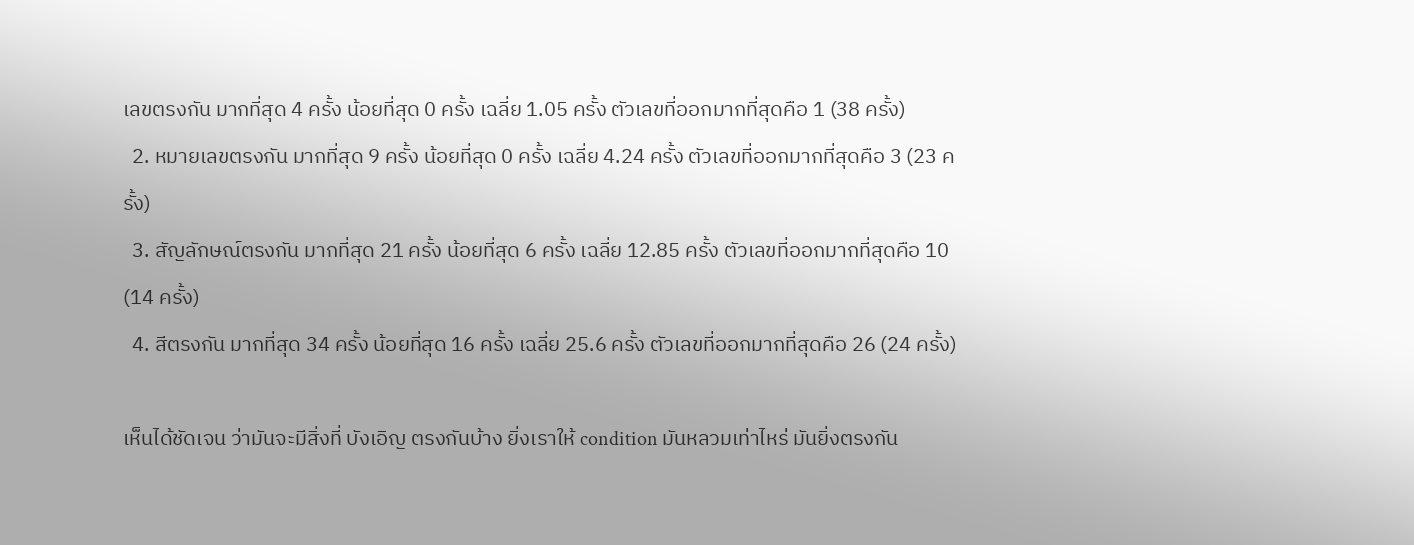เลขตรงกัน มากที่สุด 4 ครั้ง น้อยที่สุด 0 ครั้ง เฉลี่ย 1.05 ครั้ง ตัวเลขที่ออกมากที่สุดคือ 1 (38 ครั้ง)
  2. หมายเลขตรงกัน มากที่สุด 9 ครั้ง น้อยที่สุด 0 ครั้ง เฉลี่ย 4.24 ครั้ง ตัวเลขที่ออกมากที่สุดคือ 3 (23 ครั้ง)
  3. สัญลักษณ์ตรงกัน มากที่สุด 21 ครั้ง น้อยที่สุด 6 ครั้ง เฉลี่ย 12.85 ครั้ง ตัวเลขที่ออกมากที่สุดคือ 10 (14 ครั้ง)
  4. สีตรงกัน มากที่สุด 34 ครั้ง น้อยที่สุด 16 ครั้ง เฉลี่ย 25.6 ครั้ง ตัวเลขที่ออกมากที่สุดคือ 26 (24 ครั้ง)

เห็นได้ชัดเจน ว่ามันจะมีสิ่งที่ บังเอิญ ตรงกันบ้าง ยิ่งเราให้ condition มันหลวมเท่าไหร่ มันยิ่งตรงกัน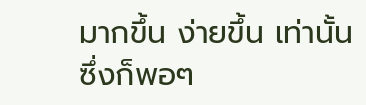มากขึ้น ง่ายขึ้น เท่านั้น ซึ่งก็พอๆ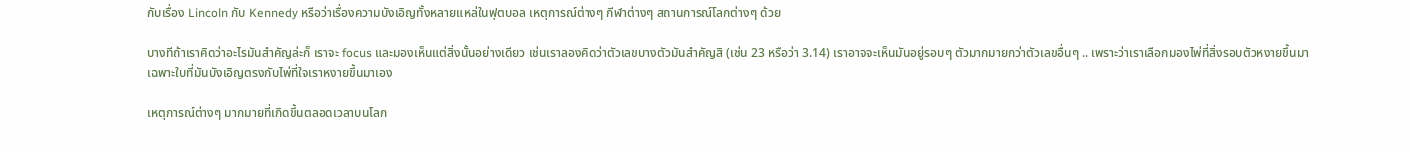กับเรื่อง Lincoln กับ Kennedy หรือว่าเรื่องความบังเอิญทั้งหลายแหล่ในฟุตบอล เหตุการณ์ต่างๆ กีฬาต่างๆ สถานการณ์โลกต่างๆ ด้วย

บางทีถ้าเราคิดว่าอะไรมันสำคัญล่ะก็ เราจะ focus และมองเห็นแต่สิ่งนั้นอย่างเดียว เช่นเราลองคิดว่าตัวเลขบางตัวมันสำคัญสิ (เช่น 23 หรือว่า 3.14) เราอาจจะเห็นมันอยู่รอบๆ ตัวมากมายกว่าตัวเลขอื่นๆ .. เพราะว่าเราเลือกมองไพ่ที่สิ่งรอบตัวหงายขึ้นมา เฉพาะใบที่มันบังเอิญตรงกับไพ่ที่ใจเราหงายขึ้นมาเอง

เหตุการณ์ต่างๆ มากมายที่เกิดขึ้นตลอดเวลาบนโลก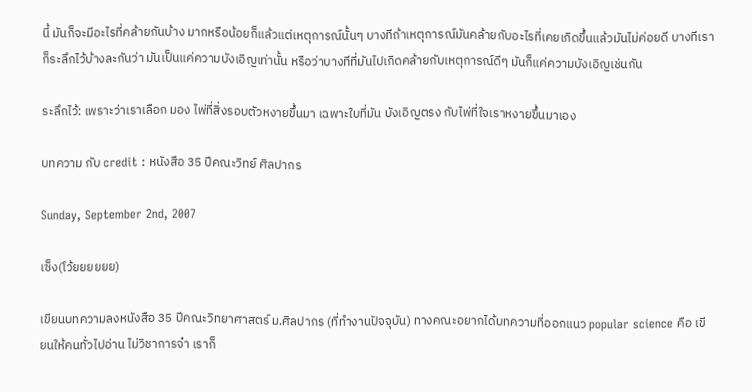นี้ มันก็จะมีอะไรที่คล้ายกันบ้าง มากหรือน้อยก็แล้วแต่เหตุการณ์นั้นๆ บางทีถ้าเหตุการณ์มันคล้ายกับอะไรที่เคยเกิดขึ้นแล้วมันไม่ค่อยดี บางทีเราก็ระลึกไว้บ้างละกันว่า มันเป็นแค่ความบังเอิญเท่านั้น หรือว่าบางทีที่มันไปเกิดคล้ายกับเหตุการณ์ดีๆ มันก็แค่ความบังเอิญเช่นกัน

ระลึกไว้: เพราะว่าเราเลือก มอง ไพ่ที่สิ่งรอบตัวหงายขึ้นมา เฉพาะใบที่มัน บังเอิญตรง กับไพ่ที่ใจเราหงายขึ้นมาเอง

บทความ กับ credit : หนังสือ 35 ปีคณะวิทย์ ศิลปากร

Sunday, September 2nd, 2007

เซ็ง(โว้ยยยยยย)

เขียนบทความลงหนังสือ 35 ปีคณะวิทยาศาสตร์ ม.ศิลปากร (ที่ทำงานปัจจุบัน) ทางคณะอยากได้บทความที่ออกแนว popular science คือ เขียนให้คนทั่วไปอ่าน ไม่วิชาการจ๋า เราก็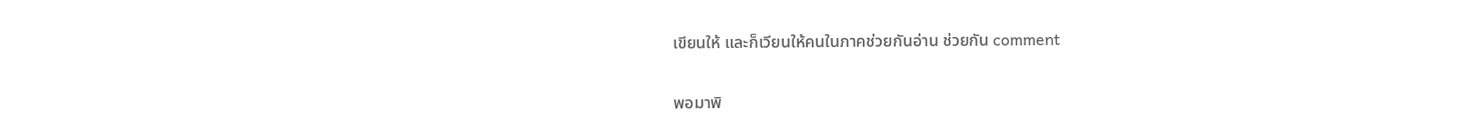เขียนให้ และก็เวียนให้คนในภาคช่วยกันอ่าน ช่วยกัน comment

พอมาพิ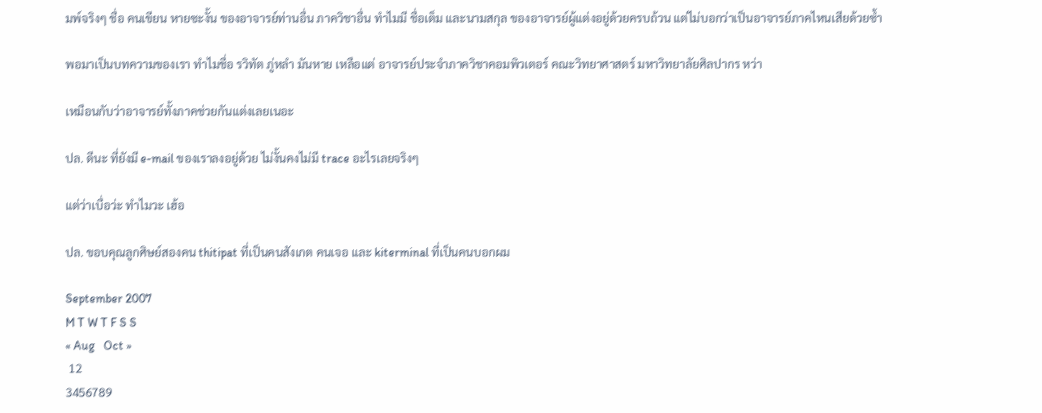มพ์จริงๆ ชื่อ คนเขียน หายซะงั้น ของอาจารย์ท่านอื่น ภาควิชาอื่น ทำไมมี ชื่อเต็ม และนามสกุล ของอาจารย์ผู้แต่งอยู่ด้วยครบถ้วน แต่ไม่บอกว่าเป็นอาจารย์ภาคไหนเสียด้วยซ้ำ

พอมาเป็นบทความของเรา ทำไมชื่อ รวิทัต ภู่หลำ มันหาย เหลือแต่ อาจารย์ประจำภาควิชาคอมพิวเตอร์ คณะวิทยาศาสตร์ มหาวิทยาลัยศิลปากร หว่า

เหมือนกับว่าอาจารย์ทั้งภาคช่วยกันแต่งเลยเนอะ

ปล. ดีนะ ที่ยังมี e-mail ของเราลงอยู่ด้วย ไม่งั้นคงไม่มี trace อะไรเลยจริงๆ

แต่ว่าเบื่อว่ะ ทำไมวะ เฮ้อ

ปล. ขอบคุณลูกศิษย์สองคน thitipat ที่เป็นคนสังเกต คนเจอ และ kiterminal ที่เป็นคนบอกผม

September 2007
M T W T F S S
« Aug   Oct »
 12
3456789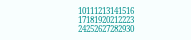10111213141516
17181920212223
24252627282930